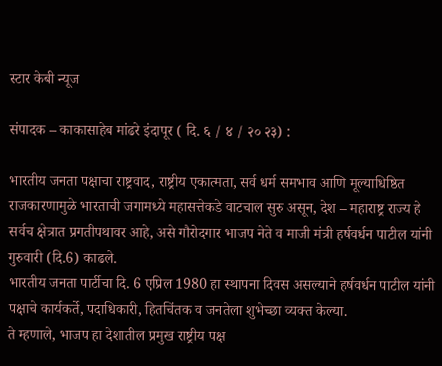स्टार केबी न्यूज

संपादक – काकासाहेब मांढरे इंदापूर ( दि. ६ / ४ / २० २३) :

भारतीय जनता पक्षाचा राष्ट्रवाद, राष्ट्रीय एकात्मता, सर्व धर्म समभाव आणि मूल्याधिष्ठित राजकारणामुळे भारताची जगामध्ये महासत्तेकडे वाटचाल सुरु असून, देश – महाराष्ट्र राज्य हे सर्वच क्षेत्रात प्रगतीपथावर आहे, असे गौरोदगार भाजप नेते व माजी मंत्री हर्षवर्धन पाटील यांनी गुरुवारी (दि.6) काढले.
भारतीय जनता पार्टीचा दि. 6 एप्रिल 1980 हा स्थापना दिवस असल्याने हर्षवर्धन पाटील यांनी पक्षाचे कार्यकर्ते, पदाधिकारी, हितचिंतक व जनतेला शुभेच्छा व्यक्त केल्या.
ते म्हणाले, भाजप हा देशातील प्रमुख राष्ट्रीय पक्ष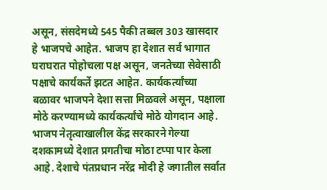असून, संसदेमध्ये 545 पैकी तब्बल 303 खासदार हे भाजपचे आहेत. भाजप हा देशात सर्व भागात घराघरात पोहोचला पक्ष असून, जनतेच्या सेवेसाठी पक्षाचे कार्यकर्ते झटत आहेत. कार्यकर्त्यांच्या बळावर भाजपने देशा सत्ता मिळवले असून, पक्षाला मोठे करण्यामध्ये कार्यकर्त्यांचे मोठे योगदान आहे.
भाजप नेतृत्वाखालील केंद्र सरकारने गेल्या दशकामध्ये देशात प्रगतीचा मोठा टप्पा पार केला आहे. देशाचे पंतप्रधान नरेंद्र मोदी हे जगातील सर्वात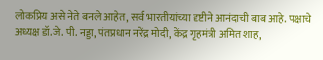लोकप्रिय असे नेते बनले आहेत, सर्व भारतीयांच्या दृष्टीने आनंदाची बाब आहे. पक्षाचे अध्यक्ष डॉ.जे. पी. नड्डा, पंतप्रधान नरेंद्र मोदी, केंद्र गृहमंत्री अमित शाह,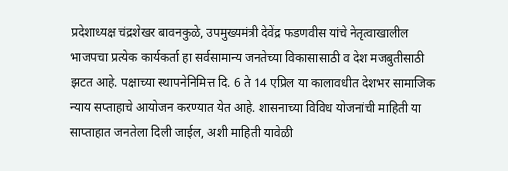प्रदेशाध्यक्ष चंद्रशेखर बावनकुळे, उपमुख्यमंत्री देवेंद्र फडणवीस यांचे नेतृत्वाखालील भाजपचा प्रत्येक कार्यकर्ता हा सर्वसामान्य जनतेच्या विकासासाठी व देश मजबुतीसाठी झटत आहे. पक्षाच्या स्थापनेनिमित्त दि. 6 ते 14 एप्रिल या कालावधीत देशभर सामाजिक न्याय सप्ताहाचे आयोजन करण्यात येत आहे. शासनाच्या विविध योजनांची माहिती या साप्ताहात जनतेला दिली जाईल, अशी माहिती यावेळी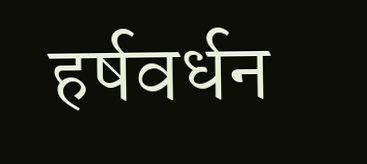हर्षवर्धन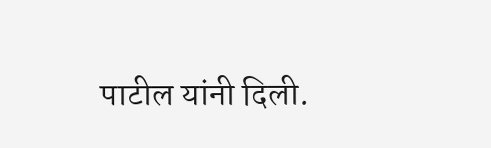पाटील यांनी दिली.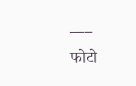___
फोटो